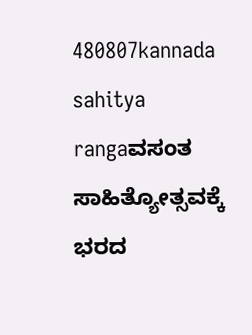480807kannada sahitya rangaವಸಂತ ಸಾಹಿತ್ಯೋತ್ಸವಕ್ಕೆ ಭರದ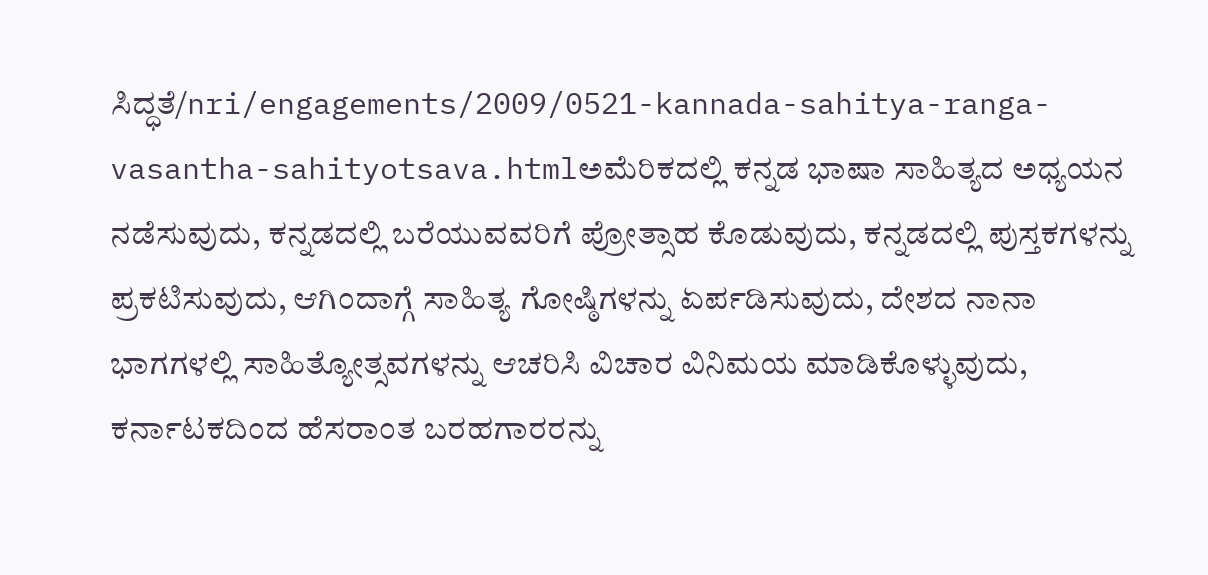ಸಿದ್ಧತೆ/nri/engagements/2009/0521-kannada-sahitya-ranga-vasantha-sahityotsava.htmlಅಮೆರಿಕದಲ್ಲಿ ಕನ್ನಡ ಭಾಷಾ ಸಾಹಿತ್ಯದ ಅಧ್ಯಯನ ನಡೆಸುವುದು, ಕನ್ನಡದಲ್ಲಿ ಬರೆಯುವವರಿಗೆ ಪ್ರೋತ್ಸಾಹ ಕೊಡುವುದು, ಕನ್ನಡದಲ್ಲಿ ಪುಸ್ತಕಗಳನ್ನು ಪ್ರಕಟಿಸುವುದು, ಆಗಿಂದಾಗ್ಗೆ ಸಾಹಿತ್ಯ ಗೋಷ್ಠಿಗಳನ್ನು ಏರ್ಪಡಿಸುವುದು, ದೇಶದ ನಾನಾ ಭಾಗಗಳಲ್ಲಿ ಸಾಹಿತ್ಯೋತ್ಸವಗಳನ್ನು ಆಚರಿಸಿ ವಿಚಾರ ವಿನಿಮಯ ಮಾಡಿಕೊಳ್ಳುವುದು, ಕರ್ನಾಟಕದಿಂದ ಹೆಸರಾಂತ ಬರಹಗಾರರನ್ನು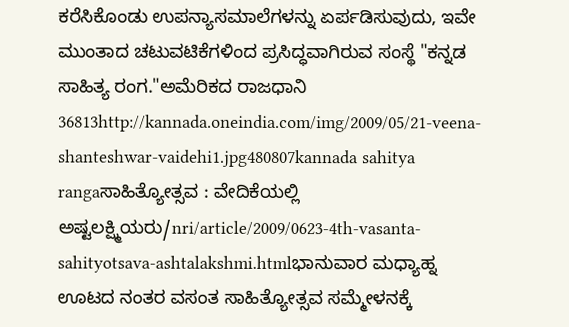ಕರೆಸಿಕೊಂಡು ಉಪನ್ಯಾಸಮಾಲೆಗಳನ್ನು ಏರ್ಪಡಿಸುವುದು, ಇವೇ ಮುಂತಾದ ಚಟುವಟಿಕೆಗಳಿಂದ ಪ್ರಸಿದ್ಧವಾಗಿರುವ ಸಂಸ್ಥೆ "ಕನ್ನಡ ಸಾಹಿತ್ಯ ರಂಗ."ಅಮೆರಿಕದ ರಾಜಧಾನಿ 36813http://kannada.oneindia.com/img/2009/05/21-veena-shanteshwar-vaidehi1.jpg480807kannada sahitya rangaಸಾಹಿತ್ಯೋತ್ಸವ : ವೇದಿಕೆಯಲ್ಲಿ ಅಷ್ಟಲಕ್ಷ್ಮಿಯರು/nri/article/2009/0623-4th-vasanta-sahityotsava-ashtalakshmi.htmlಭಾನುವಾರ ಮಧ್ಯಾಹ್ನ ಊಟದ ನಂತರ ವಸಂತ ಸಾಹಿತ್ಯೋತ್ಸವ ಸಮ್ಮೇಳನಕ್ಕೆ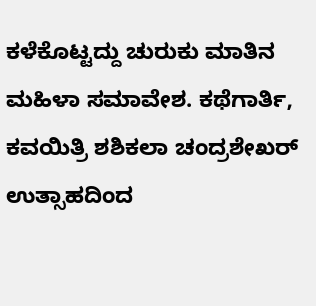ಕಳೆಕೊಟ್ಟದ್ದು ಚುರುಕು ಮಾತಿನ ಮಹಿಳಾ ಸಮಾವೇಶ. ಕಥೆಗಾರ್ತಿ, ಕವಯಿತ್ರಿ ಶಶಿಕಲಾ ಚಂದ್ರಶೇಖರ್ ಉತ್ಸಾಹದಿಂದ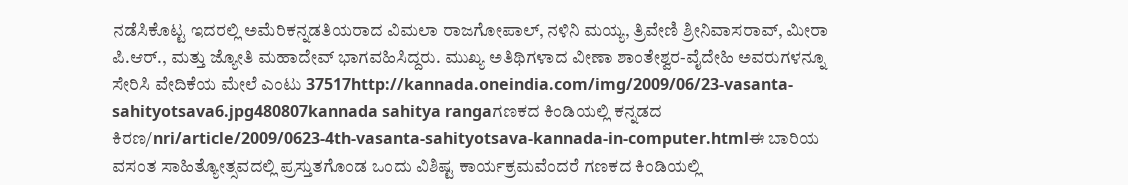ನಡೆಸಿಕೊಟ್ಟ ಇದರಲ್ಲಿ ಅಮೆರಿಕನ್ನಡತಿಯರಾದ ವಿಮಲಾ ರಾಜಗೋಪಾಲ್, ನಳಿನಿ ಮಯ್ಯ, ತ್ರಿವೇಣಿ ಶ್ರೀನಿವಾಸರಾವ್, ಮೀರಾ ಪಿ.ಆರ್., ಮತ್ತು ಜ್ಯೋತಿ ಮಹಾದೇವ್ ಭಾಗವಹಿಸಿದ್ದರು. ಮುಖ್ಯ ಅತಿಥಿಗಳಾದ ವೀಣಾ ಶಾಂತೇಶ್ವರ-ವೈದೇಹಿ ಅವರುಗಳನ್ನೂ ಸೇರಿಸಿ ವೇದಿಕೆಯ ಮೇಲೆ ಎಂಟು 37517http://kannada.oneindia.com/img/2009/06/23-vasanta-sahityotsava6.jpg480807kannada sahitya rangaಗಣಕದ ಕಿಂಡಿಯಲ್ಲಿ ಕನ್ನಡದ ಕಿರಣ/nri/article/2009/0623-4th-vasanta-sahityotsava-kannada-in-computer.htmlಈ ಬಾರಿಯ ವಸಂತ ಸಾಹಿತ್ಯೋತ್ಸವದಲ್ಲಿ ಪ್ರಸ್ತುತಗೊಂಡ ಒಂದು ವಿಶಿಷ್ಟ ಕಾರ್ಯಕ್ರಮವೆಂದರೆ ಗಣಕದ ಕಿಂಡಿಯಲ್ಲಿ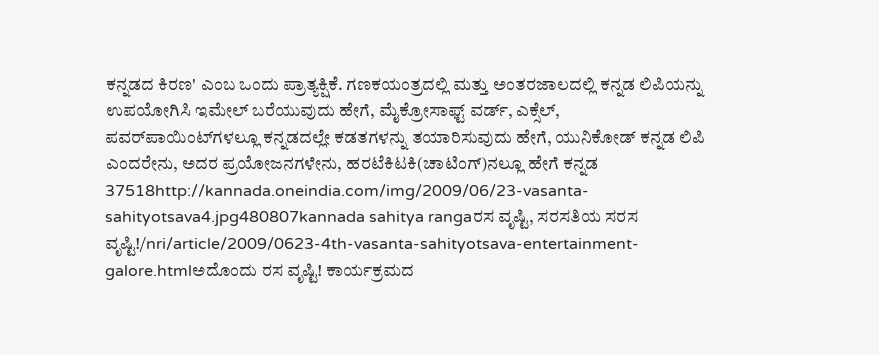ಕನ್ನಡದ ಕಿರಣ' ಎಂಬ ಒಂದು ಪ್ರಾತ್ಯಕ್ಷಿಕೆ. ಗಣಕಯಂತ್ರದಲ್ಲಿ ಮತ್ತು ಅಂತರಜಾಲದಲ್ಲಿ ಕನ್ನಡ ಲಿಪಿಯನ್ನು ಉಪಯೋಗಿಸಿ ಇಮೇಲ್ ಬರೆಯುವುದು ಹೇಗೆ, ಮೈಕ್ರೋಸಾಫ್ಟ್ ವರ್ಡ್, ಎಕ್ಸೆಲ್, ಪವರ್‌ಪಾಯಿಂಟ್‌ಗಳಲ್ಲೂ ಕನ್ನಡದಲ್ಲೇ ಕಡತಗಳನ್ನು ತಯಾರಿಸುವುದು ಹೇಗೆ, ಯುನಿಕೋಡ್ ಕನ್ನಡ ಲಿಪಿ ಎಂದರೇನು, ಅದರ ಪ್ರಯೋಜನಗಳೇನು, ಹರಟೆಕಿಟಕಿ(ಚಾಟಿಂಗ್)ನಲ್ಲೂ ಹೇಗೆ ಕನ್ನಡ 37518http://kannada.oneindia.com/img/2009/06/23-vasanta-sahityotsava4.jpg480807kannada sahitya rangaರಸ ವೃಷ್ಟಿ, ಸರಸತಿಯ ಸರಸ ವೃಷ್ಟಿ!/nri/article/2009/0623-4th-vasanta-sahityotsava-entertainment-galore.htmlಅದೊಂದು ರಸ ವೃಷ್ಟಿ! ಕಾರ್ಯಕ್ರಮದ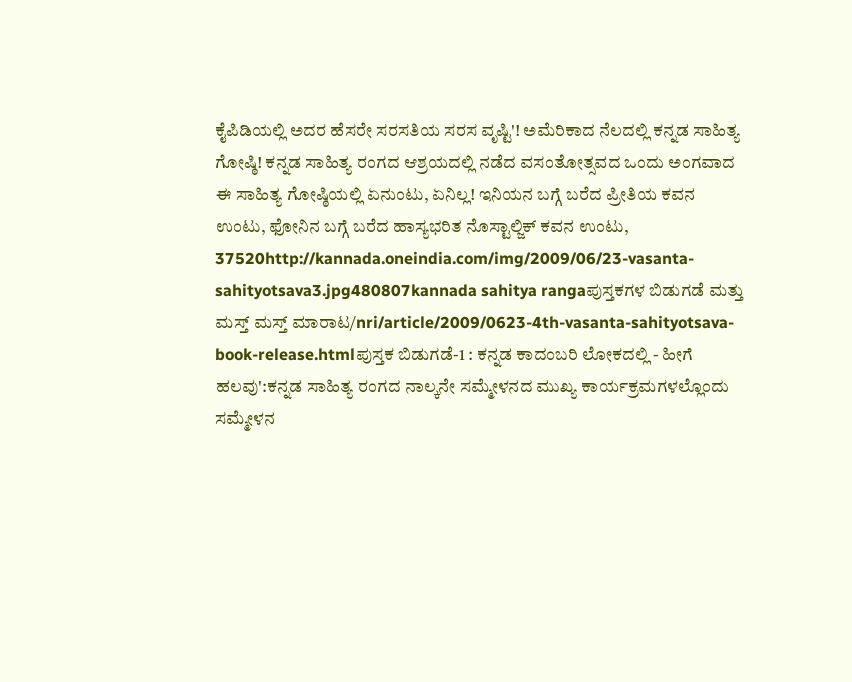ಕೈಪಿಡಿಯಲ್ಲಿ ಅದರ ಹೆಸರೇ ಸರಸತಿಯ ಸರಸ ವೃಷ್ಟಿ'! ಅಮೆರಿಕಾದ ನೆಲದಲ್ಲಿ ಕನ್ನಡ ಸಾಹಿತ್ಯ ಗೋಷ್ಠಿ! ಕನ್ನಡ ಸಾಹಿತ್ಯ ರಂಗದ ಆಶ್ರಯದಲ್ಲಿ ನಡೆದ ವಸಂತೋತ್ಸವದ ಒಂದು ಅಂಗವಾದ ಈ ಸಾಹಿತ್ಯ ಗೋಷ್ಠಿಯಲ್ಲಿ ಏನುಂಟು, ಏನಿಲ್ಲ! ಇನಿಯನ ಬಗ್ಗೆ ಬರೆದ ಪ್ರೀತಿಯ ಕವನ ಉಂಟು, ಫೋನಿನ ಬಗ್ಗೆ ಬರೆದ ಹಾಸ್ಯಭರಿತ ನೊಸ್ಟಾಲ್ಜಿಕ್ ಕವನ ಉಂಟು, 37520http://kannada.oneindia.com/img/2009/06/23-vasanta-sahityotsava3.jpg480807kannada sahitya rangaಪುಸ್ತಕಗಳ ಬಿಡುಗಡೆ ಮತ್ತು ಮಸ್ತ್ ಮಸ್ತ್ ಮಾರಾಟ/nri/article/2009/0623-4th-vasanta-sahityotsava-book-release.htmlಪುಸ್ತಕ ಬಿಡುಗಡೆ-1 : ಕನ್ನಡ ಕಾದಂಬರಿ ಲೋಕದಲ್ಲಿ - ಹೀಗೆ ಹಲವು':ಕನ್ನಡ ಸಾಹಿತ್ಯ ರಂಗದ ನಾಲ್ಕನೇ ಸಮ್ಮೇಳನದ ಮುಖ್ಯ ಕಾರ್ಯಕ್ರಮಗಳಲ್ಲೊಂದು ಸಮ್ಮೇಳನ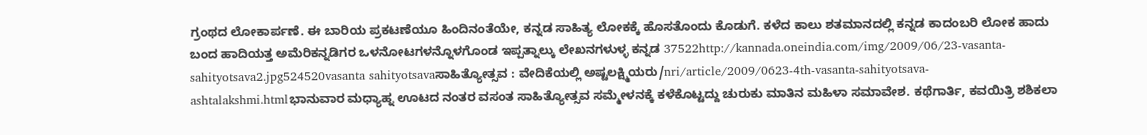ಗ್ರಂಥದ ಲೋಕಾರ್ಪಣೆ. ಈ ಬಾರಿಯ ಪ್ರಕಟಣೆಯೂ ಹಿಂದಿನಂತೆಯೇ, ಕನ್ನಡ ಸಾಹಿತ್ಯ ಲೋಕಕ್ಕೆ ಹೊಸತೊಂದು ಕೊಡುಗೆ. ಕಳೆದ ಕಾಲು ಶತಮಾನದಲ್ಲಿ ಕನ್ನಡ ಕಾದಂಬರಿ ಲೋಕ ಹಾದು ಬಂದ ಹಾದಿಯತ್ತ ಅಮೆರಿಕನ್ನಡಿಗರ ಒಳನೋಟಗಳನ್ನೊಳಗೊಂಡ ಇಪ್ಪತ್ನಾಲ್ಕು ಲೇಖನಗಳುಳ್ಳ ಕನ್ನಡ 37522http://kannada.oneindia.com/img/2009/06/23-vasanta-sahityotsava2.jpg524520vasanta sahityotsavaಸಾಹಿತ್ಯೋತ್ಸವ : ವೇದಿಕೆಯಲ್ಲಿ ಅಷ್ಟಲಕ್ಷ್ಮಿಯರು/nri/article/2009/0623-4th-vasanta-sahityotsava-ashtalakshmi.htmlಭಾನುವಾರ ಮಧ್ಯಾಹ್ನ ಊಟದ ನಂತರ ವಸಂತ ಸಾಹಿತ್ಯೋತ್ಸವ ಸಮ್ಮೇಳನಕ್ಕೆ ಕಳೆಕೊಟ್ಟದ್ದು ಚುರುಕು ಮಾತಿನ ಮಹಿಳಾ ಸಮಾವೇಶ. ಕಥೆಗಾರ್ತಿ, ಕವಯಿತ್ರಿ ಶಶಿಕಲಾ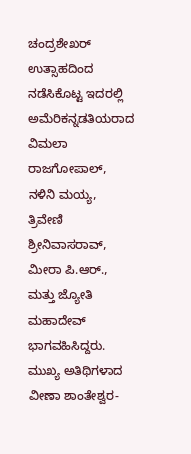ಚಂದ್ರಶೇಖರ್ ಉತ್ಸಾಹದಿಂದ ನಡೆಸಿಕೊಟ್ಟ ಇದರಲ್ಲಿ ಅಮೆರಿಕನ್ನಡತಿಯರಾದ ವಿಮಲಾ ರಾಜಗೋಪಾಲ್, ನಳಿನಿ ಮಯ್ಯ, ತ್ರಿವೇಣಿ ಶ್ರೀನಿವಾಸರಾವ್, ಮೀರಾ ಪಿ.ಆರ್., ಮತ್ತು ಜ್ಯೋತಿ ಮಹಾದೇವ್ ಭಾಗವಹಿಸಿದ್ದರು. ಮುಖ್ಯ ಅತಿಥಿಗಳಾದ ವೀಣಾ ಶಾಂತೇಶ್ವರ-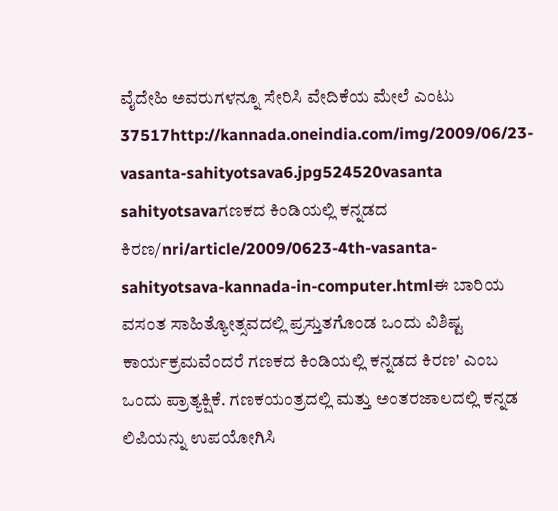ವೈದೇಹಿ ಅವರುಗಳನ್ನೂ ಸೇರಿಸಿ ವೇದಿಕೆಯ ಮೇಲೆ ಎಂಟು 37517http://kannada.oneindia.com/img/2009/06/23-vasanta-sahityotsava6.jpg524520vasanta sahityotsavaಗಣಕದ ಕಿಂಡಿಯಲ್ಲಿ ಕನ್ನಡದ ಕಿರಣ/nri/article/2009/0623-4th-vasanta-sahityotsava-kannada-in-computer.htmlಈ ಬಾರಿಯ ವಸಂತ ಸಾಹಿತ್ಯೋತ್ಸವದಲ್ಲಿ ಪ್ರಸ್ತುತಗೊಂಡ ಒಂದು ವಿಶಿಷ್ಟ ಕಾರ್ಯಕ್ರಮವೆಂದರೆ ಗಣಕದ ಕಿಂಡಿಯಲ್ಲಿ ಕನ್ನಡದ ಕಿರಣ' ಎಂಬ ಒಂದು ಪ್ರಾತ್ಯಕ್ಷಿಕೆ. ಗಣಕಯಂತ್ರದಲ್ಲಿ ಮತ್ತು ಅಂತರಜಾಲದಲ್ಲಿ ಕನ್ನಡ ಲಿಪಿಯನ್ನು ಉಪಯೋಗಿಸಿ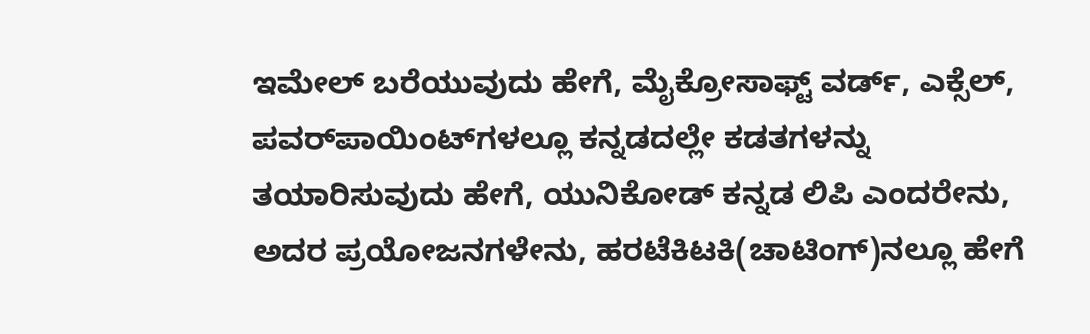ಇಮೇಲ್ ಬರೆಯುವುದು ಹೇಗೆ, ಮೈಕ್ರೋಸಾಫ್ಟ್ ವರ್ಡ್, ಎಕ್ಸೆಲ್, ಪವರ್‌ಪಾಯಿಂಟ್‌ಗಳಲ್ಲೂ ಕನ್ನಡದಲ್ಲೇ ಕಡತಗಳನ್ನು ತಯಾರಿಸುವುದು ಹೇಗೆ, ಯುನಿಕೋಡ್ ಕನ್ನಡ ಲಿಪಿ ಎಂದರೇನು, ಅದರ ಪ್ರಯೋಜನಗಳೇನು, ಹರಟೆಕಿಟಕಿ(ಚಾಟಿಂಗ್)ನಲ್ಲೂ ಹೇಗೆ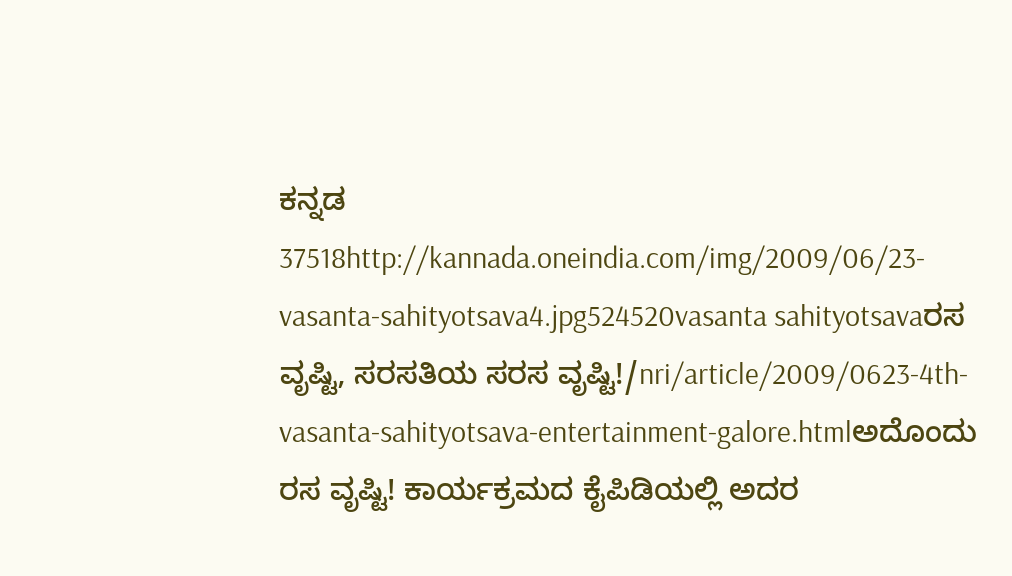ಕನ್ನಡ 37518http://kannada.oneindia.com/img/2009/06/23-vasanta-sahityotsava4.jpg524520vasanta sahityotsavaರಸ ವೃಷ್ಟಿ, ಸರಸತಿಯ ಸರಸ ವೃಷ್ಟಿ!/nri/article/2009/0623-4th-vasanta-sahityotsava-entertainment-galore.htmlಅದೊಂದು ರಸ ವೃಷ್ಟಿ! ಕಾರ್ಯಕ್ರಮದ ಕೈಪಿಡಿಯಲ್ಲಿ ಅದರ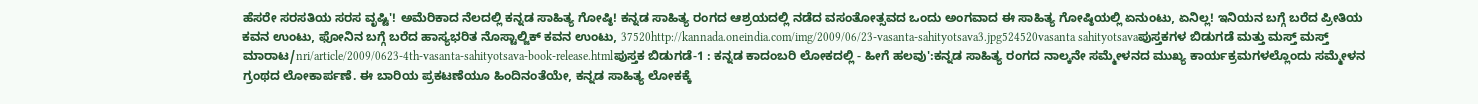ಹೆಸರೇ ಸರಸತಿಯ ಸರಸ ವೃಷ್ಟಿ'! ಅಮೆರಿಕಾದ ನೆಲದಲ್ಲಿ ಕನ್ನಡ ಸಾಹಿತ್ಯ ಗೋಷ್ಠಿ! ಕನ್ನಡ ಸಾಹಿತ್ಯ ರಂಗದ ಆಶ್ರಯದಲ್ಲಿ ನಡೆದ ವಸಂತೋತ್ಸವದ ಒಂದು ಅಂಗವಾದ ಈ ಸಾಹಿತ್ಯ ಗೋಷ್ಠಿಯಲ್ಲಿ ಏನುಂಟು, ಏನಿಲ್ಲ! ಇನಿಯನ ಬಗ್ಗೆ ಬರೆದ ಪ್ರೀತಿಯ ಕವನ ಉಂಟು, ಫೋನಿನ ಬಗ್ಗೆ ಬರೆದ ಹಾಸ್ಯಭರಿತ ನೊಸ್ಟಾಲ್ಜಿಕ್ ಕವನ ಉಂಟು, 37520http://kannada.oneindia.com/img/2009/06/23-vasanta-sahityotsava3.jpg524520vasanta sahityotsavaಪುಸ್ತಕಗಳ ಬಿಡುಗಡೆ ಮತ್ತು ಮಸ್ತ್ ಮಸ್ತ್ ಮಾರಾಟ/nri/article/2009/0623-4th-vasanta-sahityotsava-book-release.htmlಪುಸ್ತಕ ಬಿಡುಗಡೆ-1 : ಕನ್ನಡ ಕಾದಂಬರಿ ಲೋಕದಲ್ಲಿ - ಹೀಗೆ ಹಲವು':ಕನ್ನಡ ಸಾಹಿತ್ಯ ರಂಗದ ನಾಲ್ಕನೇ ಸಮ್ಮೇಳನದ ಮುಖ್ಯ ಕಾರ್ಯಕ್ರಮಗಳಲ್ಲೊಂದು ಸಮ್ಮೇಳನ ಗ್ರಂಥದ ಲೋಕಾರ್ಪಣೆ. ಈ ಬಾರಿಯ ಪ್ರಕಟಣೆಯೂ ಹಿಂದಿನಂತೆಯೇ, ಕನ್ನಡ ಸಾಹಿತ್ಯ ಲೋಕಕ್ಕೆ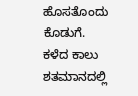ಹೊಸತೊಂದು ಕೊಡುಗೆ. ಕಳೆದ ಕಾಲು ಶತಮಾನದಲ್ಲಿ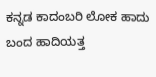ಕನ್ನಡ ಕಾದಂಬರಿ ಲೋಕ ಹಾದು ಬಂದ ಹಾದಿಯತ್ತ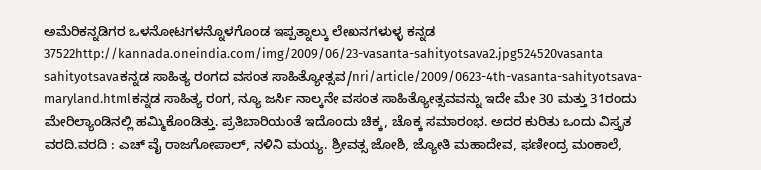ಅಮೆರಿಕನ್ನಡಿಗರ ಒಳನೋಟಗಳನ್ನೊಳಗೊಂಡ ಇಪ್ಪತ್ನಾಲ್ಕು ಲೇಖನಗಳುಳ್ಳ ಕನ್ನಡ 37522http://kannada.oneindia.com/img/2009/06/23-vasanta-sahityotsava2.jpg524520vasanta sahityotsavaಕನ್ನಡ ಸಾಹಿತ್ಯ ರಂಗದ ವಸಂತ ಸಾಹಿತ್ಯೋತ್ಸವ/nri/article/2009/0623-4th-vasanta-sahityotsava-maryland.htmlಕನ್ನಡ ಸಾಹಿತ್ಯ ರಂಗ, ನ್ಯೂ ಜರ್ಸಿ ನಾಲ್ಕನೇ ವಸಂತ ಸಾಹಿತ್ಯೋತ್ಸವವನ್ನು ಇದೇ ಮೇ 30 ಮತ್ತು 31ರಂದು ಮೇರಿಲ್ಯಾಂಡಿನಲ್ಲಿ ಹಮ್ಮಿಕೊಂಡಿತ್ತು. ಪ್ರತಿಬಾರಿಯಂತೆ ಇದೊಂದು ಚಿಕ್ಕ, ಚೊಕ್ಕ ಸಮಾರಂಭ. ಅದರ ಕುರಿತು ಒಂದು ವಿಸ್ತೃತ ವರದಿ.ವರದಿ : ಎಚ್ ವೈ ರಾಜಗೋಪಾಲ್, ನಳಿನಿ ಮಯ್ಯ. ಶ್ರೀವತ್ಸ ಜೋಶಿ, ಜ್ಯೋತಿ ಮಹಾದೇವ, ಫಣೀಂದ್ರ ಮಂಕಾಲೆ,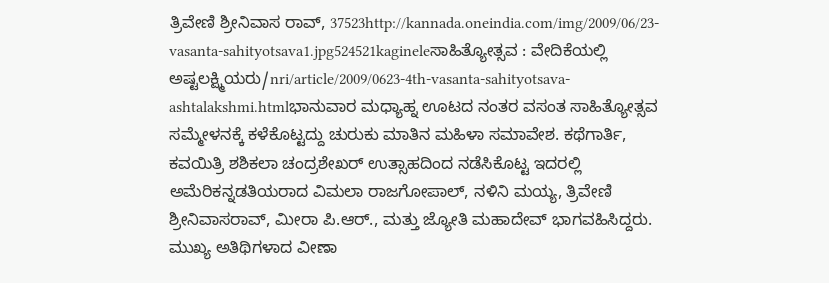ತ್ರಿವೇಣಿ ಶ್ರೀನಿವಾಸ ರಾವ್, 37523http://kannada.oneindia.com/img/2009/06/23-vasanta-sahityotsava1.jpg524521kagineleಸಾಹಿತ್ಯೋತ್ಸವ : ವೇದಿಕೆಯಲ್ಲಿ ಅಷ್ಟಲಕ್ಷ್ಮಿಯರು/nri/article/2009/0623-4th-vasanta-sahityotsava-ashtalakshmi.htmlಭಾನುವಾರ ಮಧ್ಯಾಹ್ನ ಊಟದ ನಂತರ ವಸಂತ ಸಾಹಿತ್ಯೋತ್ಸವ ಸಮ್ಮೇಳನಕ್ಕೆ ಕಳೆಕೊಟ್ಟದ್ದು ಚುರುಕು ಮಾತಿನ ಮಹಿಳಾ ಸಮಾವೇಶ. ಕಥೆಗಾರ್ತಿ, ಕವಯಿತ್ರಿ ಶಶಿಕಲಾ ಚಂದ್ರಶೇಖರ್ ಉತ್ಸಾಹದಿಂದ ನಡೆಸಿಕೊಟ್ಟ ಇದರಲ್ಲಿ ಅಮೆರಿಕನ್ನಡತಿಯರಾದ ವಿಮಲಾ ರಾಜಗೋಪಾಲ್, ನಳಿನಿ ಮಯ್ಯ, ತ್ರಿವೇಣಿ ಶ್ರೀನಿವಾಸರಾವ್, ಮೀರಾ ಪಿ.ಆರ್., ಮತ್ತು ಜ್ಯೋತಿ ಮಹಾದೇವ್ ಭಾಗವಹಿಸಿದ್ದರು. ಮುಖ್ಯ ಅತಿಥಿಗಳಾದ ವೀಣಾ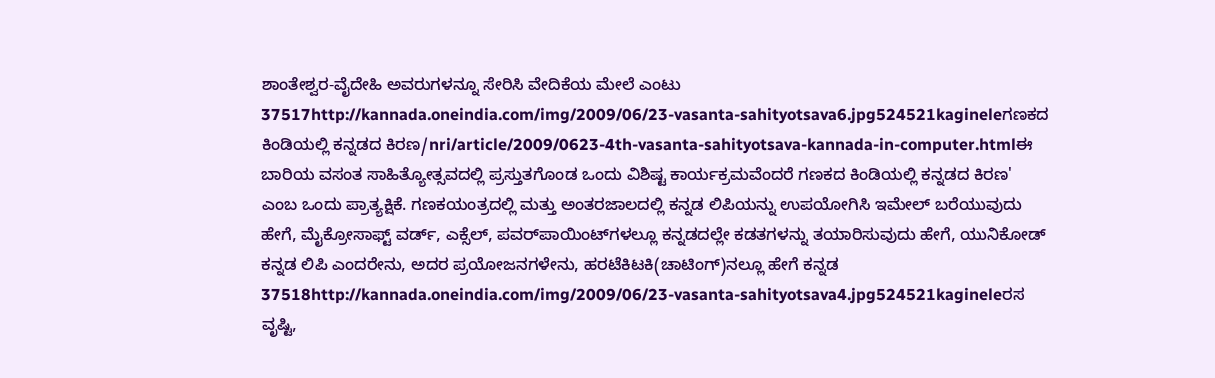ಶಾಂತೇಶ್ವರ-ವೈದೇಹಿ ಅವರುಗಳನ್ನೂ ಸೇರಿಸಿ ವೇದಿಕೆಯ ಮೇಲೆ ಎಂಟು 37517http://kannada.oneindia.com/img/2009/06/23-vasanta-sahityotsava6.jpg524521kagineleಗಣಕದ ಕಿಂಡಿಯಲ್ಲಿ ಕನ್ನಡದ ಕಿರಣ/nri/article/2009/0623-4th-vasanta-sahityotsava-kannada-in-computer.htmlಈ ಬಾರಿಯ ವಸಂತ ಸಾಹಿತ್ಯೋತ್ಸವದಲ್ಲಿ ಪ್ರಸ್ತುತಗೊಂಡ ಒಂದು ವಿಶಿಷ್ಟ ಕಾರ್ಯಕ್ರಮವೆಂದರೆ ಗಣಕದ ಕಿಂಡಿಯಲ್ಲಿ ಕನ್ನಡದ ಕಿರಣ' ಎಂಬ ಒಂದು ಪ್ರಾತ್ಯಕ್ಷಿಕೆ. ಗಣಕಯಂತ್ರದಲ್ಲಿ ಮತ್ತು ಅಂತರಜಾಲದಲ್ಲಿ ಕನ್ನಡ ಲಿಪಿಯನ್ನು ಉಪಯೋಗಿಸಿ ಇಮೇಲ್ ಬರೆಯುವುದು ಹೇಗೆ, ಮೈಕ್ರೋಸಾಫ್ಟ್ ವರ್ಡ್, ಎಕ್ಸೆಲ್, ಪವರ್‌ಪಾಯಿಂಟ್‌ಗಳಲ್ಲೂ ಕನ್ನಡದಲ್ಲೇ ಕಡತಗಳನ್ನು ತಯಾರಿಸುವುದು ಹೇಗೆ, ಯುನಿಕೋಡ್ ಕನ್ನಡ ಲಿಪಿ ಎಂದರೇನು, ಅದರ ಪ್ರಯೋಜನಗಳೇನು, ಹರಟೆಕಿಟಕಿ(ಚಾಟಿಂಗ್)ನಲ್ಲೂ ಹೇಗೆ ಕನ್ನಡ 37518http://kannada.oneindia.com/img/2009/06/23-vasanta-sahityotsava4.jpg524521kagineleರಸ ವೃಷ್ಟಿ,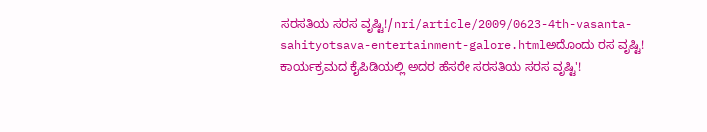ಸರಸತಿಯ ಸರಸ ವೃಷ್ಟಿ!/nri/article/2009/0623-4th-vasanta-sahityotsava-entertainment-galore.htmlಅದೊಂದು ರಸ ವೃಷ್ಟಿ! ಕಾರ್ಯಕ್ರಮದ ಕೈಪಿಡಿಯಲ್ಲಿ ಅದರ ಹೆಸರೇ ಸರಸತಿಯ ಸರಸ ವೃಷ್ಟಿ'!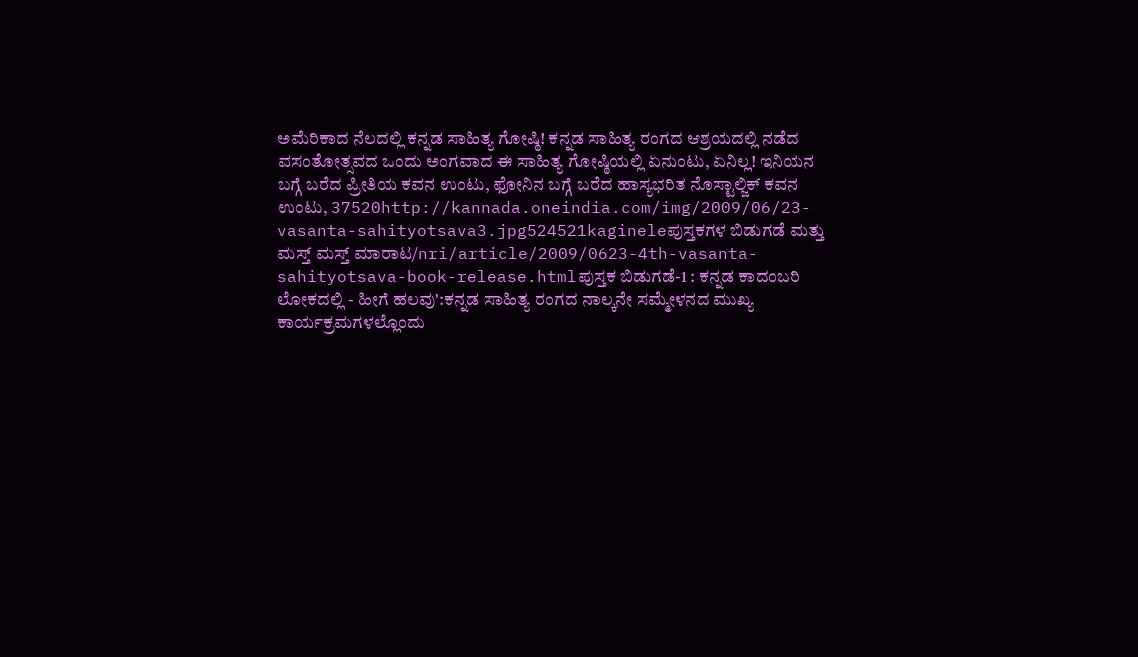ಅಮೆರಿಕಾದ ನೆಲದಲ್ಲಿ ಕನ್ನಡ ಸಾಹಿತ್ಯ ಗೋಷ್ಠಿ! ಕನ್ನಡ ಸಾಹಿತ್ಯ ರಂಗದ ಆಶ್ರಯದಲ್ಲಿ ನಡೆದ ವಸಂತೋತ್ಸವದ ಒಂದು ಅಂಗವಾದ ಈ ಸಾಹಿತ್ಯ ಗೋಷ್ಠಿಯಲ್ಲಿ ಏನುಂಟು, ಏನಿಲ್ಲ! ಇನಿಯನ ಬಗ್ಗೆ ಬರೆದ ಪ್ರೀತಿಯ ಕವನ ಉಂಟು, ಫೋನಿನ ಬಗ್ಗೆ ಬರೆದ ಹಾಸ್ಯಭರಿತ ನೊಸ್ಟಾಲ್ಜಿಕ್ ಕವನ ಉಂಟು, 37520http://kannada.oneindia.com/img/2009/06/23-vasanta-sahityotsava3.jpg524521kagineleಪುಸ್ತಕಗಳ ಬಿಡುಗಡೆ ಮತ್ತು ಮಸ್ತ್ ಮಸ್ತ್ ಮಾರಾಟ/nri/article/2009/0623-4th-vasanta-sahityotsava-book-release.htmlಪುಸ್ತಕ ಬಿಡುಗಡೆ-1 : ಕನ್ನಡ ಕಾದಂಬರಿ ಲೋಕದಲ್ಲಿ - ಹೀಗೆ ಹಲವು':ಕನ್ನಡ ಸಾಹಿತ್ಯ ರಂಗದ ನಾಲ್ಕನೇ ಸಮ್ಮೇಳನದ ಮುಖ್ಯ ಕಾರ್ಯಕ್ರಮಗಳಲ್ಲೊಂದು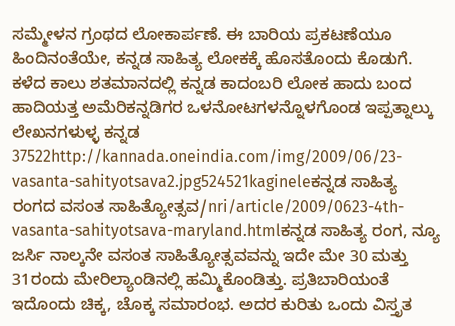ಸಮ್ಮೇಳನ ಗ್ರಂಥದ ಲೋಕಾರ್ಪಣೆ. ಈ ಬಾರಿಯ ಪ್ರಕಟಣೆಯೂ ಹಿಂದಿನಂತೆಯೇ, ಕನ್ನಡ ಸಾಹಿತ್ಯ ಲೋಕಕ್ಕೆ ಹೊಸತೊಂದು ಕೊಡುಗೆ. ಕಳೆದ ಕಾಲು ಶತಮಾನದಲ್ಲಿ ಕನ್ನಡ ಕಾದಂಬರಿ ಲೋಕ ಹಾದು ಬಂದ ಹಾದಿಯತ್ತ ಅಮೆರಿಕನ್ನಡಿಗರ ಒಳನೋಟಗಳನ್ನೊಳಗೊಂಡ ಇಪ್ಪತ್ನಾಲ್ಕು ಲೇಖನಗಳುಳ್ಳ ಕನ್ನಡ 37522http://kannada.oneindia.com/img/2009/06/23-vasanta-sahityotsava2.jpg524521kagineleಕನ್ನಡ ಸಾಹಿತ್ಯ ರಂಗದ ವಸಂತ ಸಾಹಿತ್ಯೋತ್ಸವ/nri/article/2009/0623-4th-vasanta-sahityotsava-maryland.htmlಕನ್ನಡ ಸಾಹಿತ್ಯ ರಂಗ, ನ್ಯೂ ಜರ್ಸಿ ನಾಲ್ಕನೇ ವಸಂತ ಸಾಹಿತ್ಯೋತ್ಸವವನ್ನು ಇದೇ ಮೇ 30 ಮತ್ತು 31ರಂದು ಮೇರಿಲ್ಯಾಂಡಿನಲ್ಲಿ ಹಮ್ಮಿಕೊಂಡಿತ್ತು. ಪ್ರತಿಬಾರಿಯಂತೆ ಇದೊಂದು ಚಿಕ್ಕ, ಚೊಕ್ಕ ಸಮಾರಂಭ. ಅದರ ಕುರಿತು ಒಂದು ವಿಸ್ತೃತ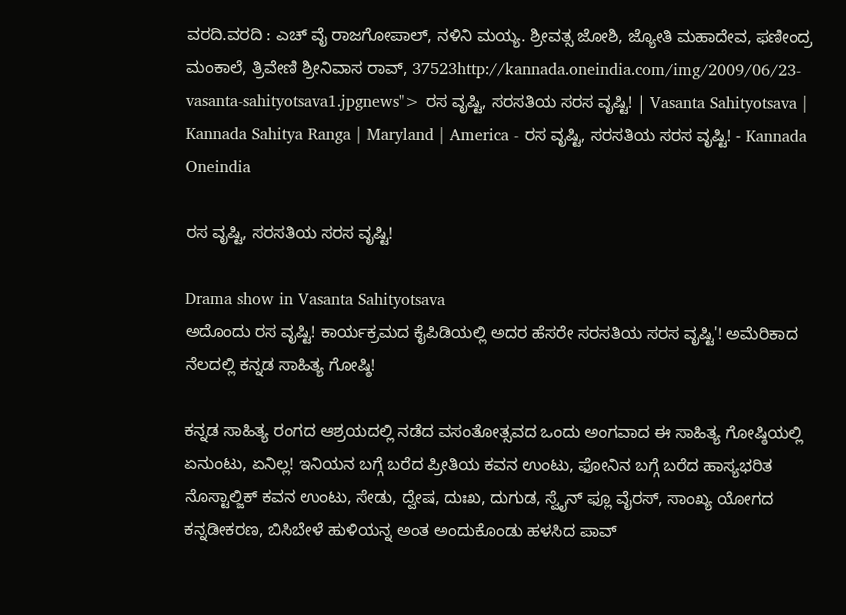ವರದಿ.ವರದಿ : ಎಚ್ ವೈ ರಾಜಗೋಪಾಲ್, ನಳಿನಿ ಮಯ್ಯ. ಶ್ರೀವತ್ಸ ಜೋಶಿ, ಜ್ಯೋತಿ ಮಹಾದೇವ, ಫಣೀಂದ್ರ ಮಂಕಾಲೆ, ತ್ರಿವೇಣಿ ಶ್ರೀನಿವಾಸ ರಾವ್, 37523http://kannada.oneindia.com/img/2009/06/23-vasanta-sahityotsava1.jpgnews"> ರಸ ವೃಷ್ಟಿ, ಸರಸತಿಯ ಸರಸ ವೃಷ್ಟಿ! | Vasanta Sahityotsava | Kannada Sahitya Ranga | Maryland | America - ರಸ ವೃಷ್ಟಿ, ಸರಸತಿಯ ಸರಸ ವೃಷ್ಟಿ! - Kannada Oneindia

ರಸ ವೃಷ್ಟಿ, ಸರಸತಿಯ ಸರಸ ವೃಷ್ಟಿ!

Drama show in Vasanta Sahityotsava
ಅದೊಂದು ರಸ ವೃಷ್ಟಿ! ಕಾರ್ಯಕ್ರಮದ ಕೈಪಿಡಿಯಲ್ಲಿ ಅದರ ಹೆಸರೇ ಸರಸತಿಯ ಸರಸ ವೃಷ್ಟಿ'! ಅಮೆರಿಕಾದ ನೆಲದಲ್ಲಿ ಕನ್ನಡ ಸಾಹಿತ್ಯ ಗೋಷ್ಠಿ!

ಕನ್ನಡ ಸಾಹಿತ್ಯ ರಂಗದ ಆಶ್ರಯದಲ್ಲಿ ನಡೆದ ವಸಂತೋತ್ಸವದ ಒಂದು ಅಂಗವಾದ ಈ ಸಾಹಿತ್ಯ ಗೋಷ್ಠಿಯಲ್ಲಿ ಏನುಂಟು, ಏನಿಲ್ಲ! ಇನಿಯನ ಬಗ್ಗೆ ಬರೆದ ಪ್ರೀತಿಯ ಕವನ ಉಂಟು, ಫೋನಿನ ಬಗ್ಗೆ ಬರೆದ ಹಾಸ್ಯಭರಿತ ನೊಸ್ಟಾಲ್ಜಿಕ್ ಕವನ ಉಂಟು, ಸೇಡು, ದ್ವೇಷ, ದುಃಖ, ದುಗುಡ, ಸ್ವೈನ್ ಫ್ಲೂ ವೈರಸ್, ಸಾಂಖ್ಯ ಯೋಗದ ಕನ್ನಡೀಕರಣ, ಬಿಸಿಬೇಳೆ ಹುಳಿಯನ್ನ ಅಂತ ಅಂದುಕೊಂಡು ಹಳಸಿದ ಪಾವ್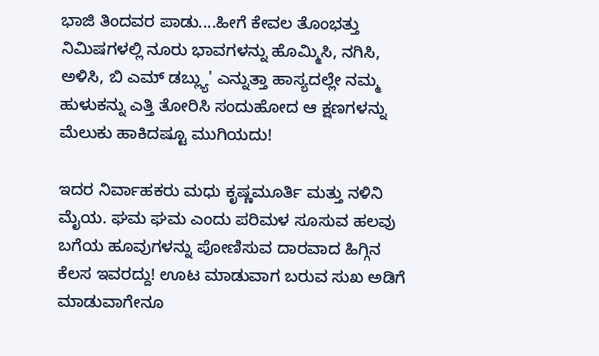ಭಾಜಿ ತಿಂದವರ ಪಾಡು....ಹೀಗೆ ಕೇವಲ ತೊಂಭತ್ತು ನಿಮಿಷಗಳಲ್ಲಿ ನೂರು ಭಾವಗಳನ್ನು ಹೊಮ್ಮಿಸಿ, ನಗಿಸಿ, ಅಳಿಸಿ, ಬಿ ಎಮ್ ಡಬ್ಲ್ಯು' ಎನ್ನುತ್ತಾ ಹಾಸ್ಯದಲ್ಲೇ ನಮ್ಮ ಹುಳುಕನ್ನು ಎತ್ತಿ ತೋರಿಸಿ ಸಂದುಹೋದ ಆ ಕ್ಷಣಗಳನ್ನು ಮೆಲುಕು ಹಾಕಿದಷ್ಟೂ ಮುಗಿಯದು!

ಇದರ ನಿರ್ವಾಹಕರು ಮಧು ಕೃಷ್ಣಮೂರ್ತಿ ಮತ್ತು ನಳಿನಿ ಮೈಯ. ಘಮ ಘಮ ಎಂದು ಪರಿಮಳ ಸೂಸುವ ಹಲವು ಬಗೆಯ ಹೂವುಗಳನ್ನು ಪೋಣಿಸುವ ದಾರವಾದ ಹಿಗ್ಗಿನ ಕೆಲಸ ಇವರದ್ದು! ಊಟ ಮಾಡುವಾಗ ಬರುವ ಸುಖ ಅಡಿಗೆ ಮಾಡುವಾಗೇನೂ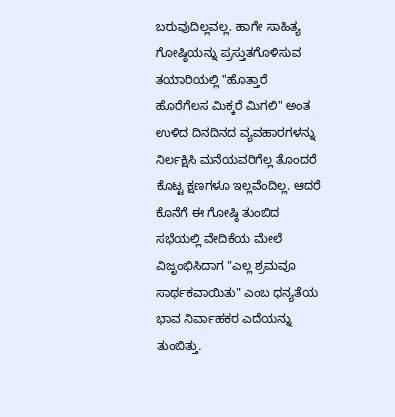ಬರುವುದಿಲ್ಲವಲ್ಲ. ಹಾಗೇ ಸಾಹಿತ್ಯ ಗೋಷ್ಠಿಯನ್ನು ಪ್ರಸ್ತುತಗೊಳಿಸುವ ತಯಾರಿಯಲ್ಲಿ "ಹೊತ್ತಾರೆ ಹೊರೆಗೆಲಸ ಮಿಕ್ಕರೆ ಮಿಗಲಿ" ಅಂತ ಉಳಿದ ದಿನದಿನದ ವ್ಯವಹಾರಗಳನ್ನು ನಿರ್ಲಕ್ಷಿಸಿ ಮನೆಯವರಿಗೆಲ್ಲ ತೊಂದರೆ ಕೊಟ್ಟ ಕ್ಷಣಗಳೂ ಇಲ್ಲವೆಂದಿಲ್ಲ. ಆದರೆ ಕೊನೆಗೆ ಈ ಗೋಷ್ಠಿ ತುಂಬಿದ ಸಭೆಯಲ್ಲಿ ವೇದಿಕೆಯ ಮೇಲೆ ವಿಜೃಂಭಿಸಿದಾಗ "ಎಲ್ಲ ಶ್ರಮವೂ ಸಾರ್ಥಕವಾಯಿತು" ಎಂಬ ಧನ್ಯತೆಯ ಭಾವ ನಿರ್ವಾಹಕರ ಎದೆಯನ್ನು ತುಂಬಿತ್ತು.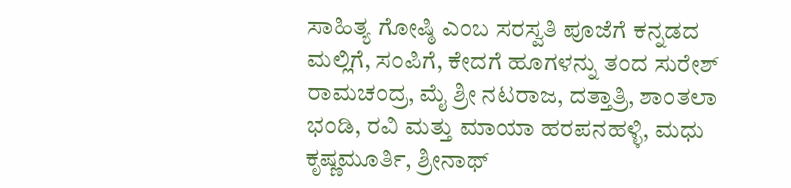ಸಾಹಿತ್ಯ ಗೋಷ್ಠಿ ಎಂಬ ಸರಸ್ವತಿ ಪೂಜೆಗೆ ಕನ್ನಡದ ಮಲ್ಲಿಗೆ, ಸಂಪಿಗೆ, ಕೇದಗೆ ಹೂಗಳನ್ನು ತಂದ ಸುರೇಶ್ ರಾಮಚಂದ್ರ, ಮೈ ಶ್ರೀ ನಟರಾಜ, ದತ್ತಾತ್ರಿ, ಶಾಂತಲಾ ಭಂಡಿ, ರವಿ ಮತ್ತು ಮಾಯಾ ಹರಪನಹಳ್ಳಿ, ಮಧು ಕೃಷ್ಣಮೂರ್ತಿ, ಶ್ರೀನಾಥ್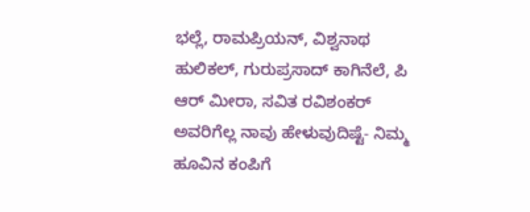ಭಲ್ಲೆ, ರಾಮಪ್ರಿಯನ್, ವಿಶ್ವನಾಥ ಹುಲಿಕಲ್, ಗುರುಪ್ರಸಾದ್ ಕಾಗಿನೆಲೆ, ಪಿ ಆರ್ ಮೀರಾ, ಸವಿತ ರವಿಶಂಕರ್ ಅವರಿಗೆಲ್ಲ ನಾವು ಹೇಳುವುದಿಷ್ಟೆ- ನಿಮ್ಮ ಹೂವಿನ ಕಂಪಿಗೆ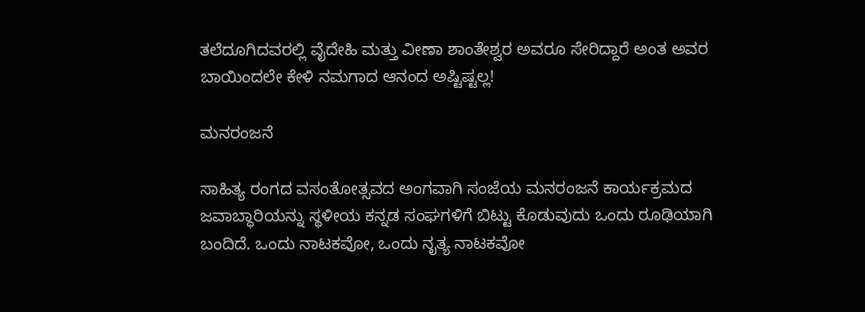ತಲೆದೂಗಿದವರಲ್ಲಿ ವೈದೇಹಿ ಮತ್ತು ವೀಣಾ ಶಾಂತೇಶ್ವರ ಅವರೂ ಸೇರಿದ್ದಾರೆ ಅಂತ ಅವರ ಬಾಯಿಂದಲೇ ಕೇಳಿ ನಮಗಾದ ಆನಂದ ಅಷ್ಟಿಷ್ಟಲ್ಲ!

ಮನರಂಜನೆ

ಸಾಹಿತ್ಯ ರಂಗದ ವಸಂತೋತ್ಸವದ ಅಂಗವಾಗಿ ಸಂಜೆಯ ಮನರಂಜನೆ ಕಾರ್ಯಕ್ರಮದ ಜವಾಬ್ಧಾರಿಯನ್ನು ಸ್ಥಳೀಯ ಕನ್ನಡ ಸಂಘಗಳಿಗೆ ಬಿಟ್ಟು ಕೊಡುವುದು ಒಂದು ರೂಢಿಯಾಗಿ ಬಂದಿದೆ. ಒಂದು ನಾಟಕವೋ, ಒಂದು ನೃತ್ಯ ನಾಟಕವೋ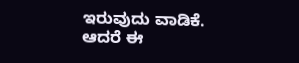ಇರುವುದು ವಾಡಿಕೆ. ಆದರೆ ಈ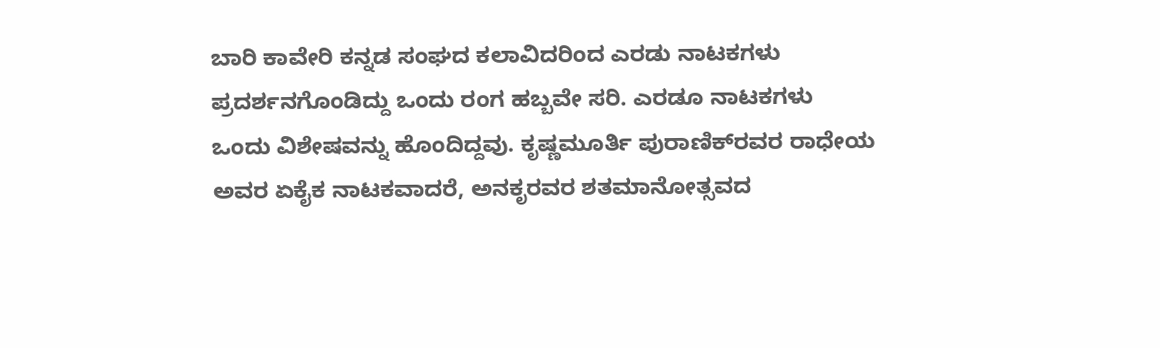ಬಾರಿ ಕಾವೇರಿ ಕನ್ನಡ ಸಂಘದ ಕಲಾವಿದರಿಂದ ಎರಡು ನಾಟಕಗಳು ಪ್ರದರ್ಶನಗೊಂಡಿದ್ದು ಒಂದು ರಂಗ ಹಬ್ಬವೇ ಸರಿ. ಎರಡೂ ನಾಟಕಗಳು ಒಂದು ವಿಶೇಷವನ್ನು ಹೊಂದಿದ್ದವು. ಕೃಷ್ಣಮೂರ್ತಿ ಪುರಾಣಿಕ್‌ರವರ ರಾಧೇಯ ಅವರ ಏಕೈಕ ನಾಟಕವಾದರೆ, ಅನಕೃರವರ ಶತಮಾನೋತ್ಸವದ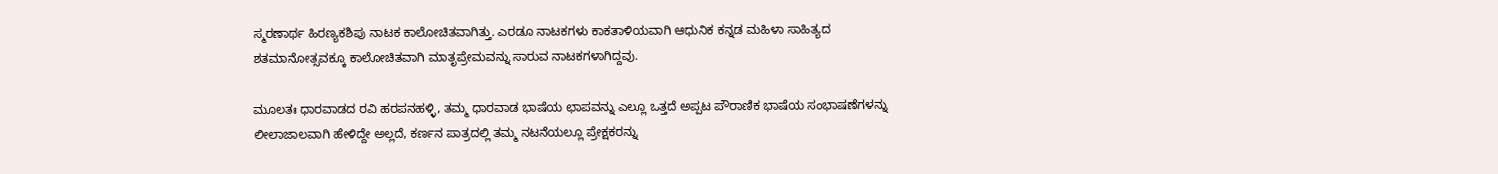ಸ್ಮರಣಾರ್ಥ ಹಿರಣ್ಯಕಶಿಪು ನಾಟಕ ಕಾಲೋಚಿತವಾಗಿತ್ತು. ಎರಡೂ ನಾಟಕಗಳು ಕಾಕತಾಳಿಯವಾಗಿ ಆಧುನಿಕ ಕನ್ನಡ ಮಹಿಳಾ ಸಾಹಿತ್ಯದ ಶತಮಾನೋತ್ಸವಕ್ಕೂ ಕಾಲೋಚಿತವಾಗಿ ಮಾತೃಪ್ರೇಮವನ್ನು ಸಾರುವ ನಾಟಕಗಳಾಗಿದ್ದವು.

ಮೂಲತಃ ಧಾರವಾಡದ ರವಿ ಹರಪನಹಳ್ಳಿ, ತಮ್ಮ ಧಾರವಾಡ ಭಾಷೆಯ ಛಾಪವನ್ನು ಎಲ್ಲೂ ಒತ್ತದೆ ಅಪ್ಪಟ ಪೌರಾಣಿಕ ಭಾಷೆಯ ಸಂಭಾಷಣೆಗಳನ್ನು ಲೀಲಾಜಾಲವಾಗಿ ಹೇಳಿದ್ದೇ ಅಲ್ಲದೆ, ಕರ್ಣನ ಪಾತ್ರದಲ್ಲಿ ತಮ್ಮ ನಟನೆಯಲ್ಲೂ ಪ್ರೇಕ್ಷಕರನ್ನು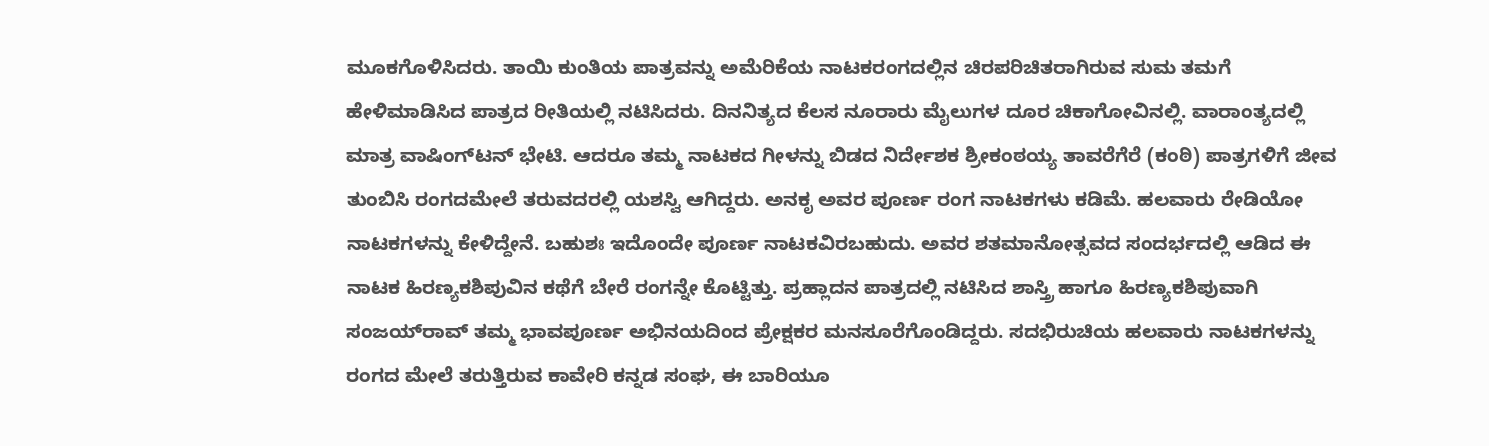ಮೂಕಗೊಳಿಸಿದರು. ತಾಯಿ ಕುಂತಿಯ ಪಾತ್ರವನ್ನು ಅಮೆರಿಕೆಯ ನಾಟಕರಂಗದಲ್ಲಿನ ಚಿರಪರಿಚಿತರಾಗಿರುವ ಸುಮ ತಮಗೆ ಹೇಳಿಮಾಡಿಸಿದ ಪಾತ್ರದ ರೀತಿಯಲ್ಲಿ ನಟಿಸಿದರು. ದಿನನಿತ್ಯದ ಕೆಲಸ ನೂರಾರು ಮೈಲುಗಳ ದೂರ ಚಿಕಾಗೋವಿನಲ್ಲಿ. ವಾರಾಂತ್ಯದಲ್ಲಿ ಮಾತ್ರ ವಾಷಿಂಗ್‌ಟನ್ ಭೇಟಿ. ಆದರೂ ತಮ್ಮ ನಾಟಕದ ಗೀಳನ್ನು ಬಿಡದ ನಿರ್ದೇಶಕ ಶ್ರೀಕಂಠಯ್ಯ ತಾವರೆಗೆರೆ (ಕಂಠಿ) ಪಾತ್ರಗಳಿಗೆ ಜೀವ ತುಂಬಿಸಿ ರಂಗದಮೇಲೆ ತರುವದರಲ್ಲಿ ಯಶಸ್ವಿ ಆಗಿದ್ದರು. ಅನಕೃ ಅವರ ಪೂರ್ಣ ರಂಗ ನಾಟಕಗಳು ಕಡಿಮೆ. ಹಲವಾರು ರೇಡಿಯೋ ನಾಟಕಗಳನ್ನು ಕೇಳಿದ್ದೇನೆ. ಬಹುಶಃ ಇದೊಂದೇ ಪೂರ್ಣ ನಾಟಕವಿರಬಹುದು. ಅವರ ಶತಮಾನೋತ್ಸವದ ಸಂದರ್ಭದಲ್ಲಿ ಆಡಿದ ಈ ನಾಟಕ ಹಿರಣ್ಯಕಶಿಪುವಿನ ಕಥೆಗೆ ಬೇರೆ ರಂಗನ್ನೇ ಕೊಟ್ಟಿತ್ತು. ಪ್ರಹ್ಲಾದನ ಪಾತ್ರದಲ್ಲಿ ನಟಿಸಿದ ಶಾಸ್ತ್ರಿ ಹಾಗೂ ಹಿರಣ್ಯಕಶಿಪುವಾಗಿ ಸಂಜಯ್‌ರಾವ್ ತಮ್ಮ ಭಾವಪೂರ್ಣ ಅಭಿನಯದಿಂದ ಪ್ರೇಕ್ಷಕರ ಮನಸೂರೆಗೊಂಡಿದ್ದರು. ಸದಭಿರುಚಿಯ ಹಲವಾರು ನಾಟಕಗಳನ್ನು ರಂಗದ ಮೇಲೆ ತರುತ್ತಿರುವ ಕಾವೇರಿ ಕನ್ನಡ ಸಂಘ, ಈ ಬಾರಿಯೂ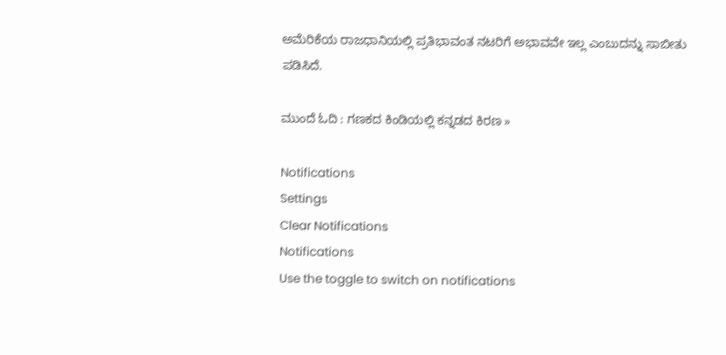ಅಮೆರಿಕೆಯ ರಾಜಧಾನಿಯಲ್ಲಿ ಪ್ರತಿಭಾವಂತ ನಟರಿಗೆ ಅಭಾವವೇ ಇಲ್ಲ ಎಂಬುದನ್ನು ಸಾಬೀತು ಪಡಿಸಿದೆ.

ಮುಂದೆ ಓದಿ : ಗಣಕದ ಕಿಂಡಿಯಲ್ಲಿ ಕನ್ನಡದ ಕಿರಣ »

Notifications
Settings
Clear Notifications
Notifications
Use the toggle to switch on notifications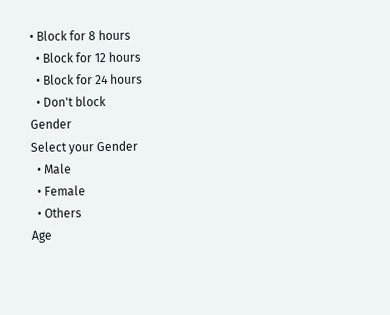• Block for 8 hours
  • Block for 12 hours
  • Block for 24 hours
  • Don't block
Gender
Select your Gender
  • Male
  • Female
  • Others
Age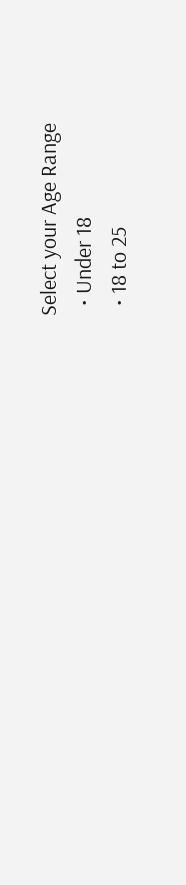Select your Age Range
  • Under 18
  • 18 to 25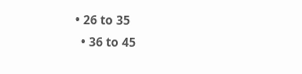• 26 to 35
  • 36 to 45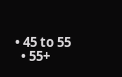• 45 to 55
  • 55+